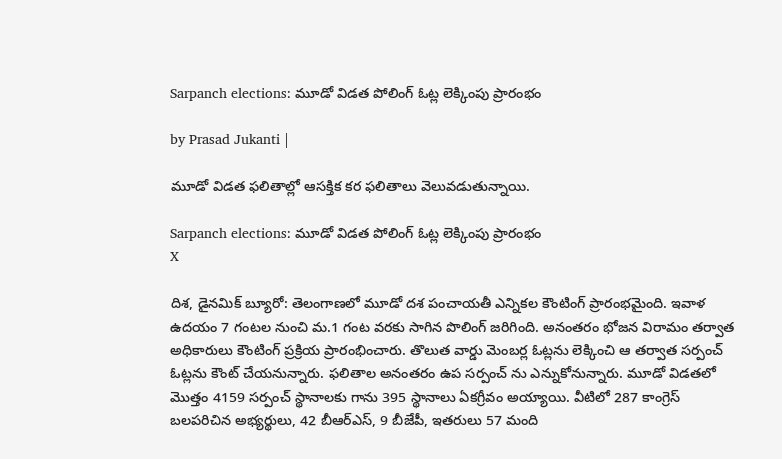Sarpanch elections: మూడో విడత పోలింగ్ ఓట్ల లెక్కింపు ప్రారంభం

by Prasad Jukanti |

మూడో విడత ఫలితాల్లో ఆసక్తిక కర ఫలితాలు వెలువడుతున్నాయి.

Sarpanch elections: మూడో విడత పోలింగ్ ఓట్ల లెక్కింపు ప్రారంభం
X

దిశ, డైనమిక్ బ్యూరో: తెలంగాణలో మూడో దశ పంచాయతీ ఎన్నికల కౌంటింగ్ ప్రారంభమైంది. ఇవాళ ఉదయం 7 గంటల నుంచి మ.1 గంట వరకు సాగిన పొలింగ్ జరిగింది. అనంతరం భోజన విరామం తర్వాత అధికారులు కౌంటింగ్ ప్రక్రియ ప్రారంభించారు. తొలుత వార్డు మెంబర్ల ఓట్లను లెక్కించి ఆ తర్వాత సర్పంచ్ ఓట్లను కౌంట్ చేయనున్నారు. ఫలితాల అనంతరం ఉప సర్పంచ్ ను ఎన్నుకోనున్నారు. మూడో విడతలో మొత్తం 4159 సర్పంచ్ స్థానాలకు గాను 395 స్థానాలు ఏకగ్రీవం అయ్యాయి. వీటిలో 287 కాంగ్రెస్ బలపరిచిన అభ్యర్థులు, 42 బీఆర్ఎస్, 9 బీజేపీ, ఇతరులు 57 మంది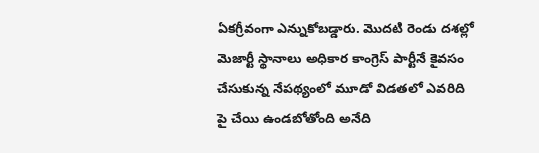ఏకగ్రీవంగా ఎన్నుకోబడ్డారు. మొదటి రెండు దశల్లో మెజార్టీ స్థానాలు అధికార కాంగ్రెస్ పార్టీనే కైవసం చేసుకున్న నేపథ్యంలో మూడో విడతలో ఎవరిది పై చేయి ఉండబోతోంది అనేది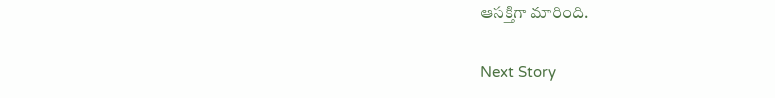ఆసక్తిగా మారింది.

Next Story